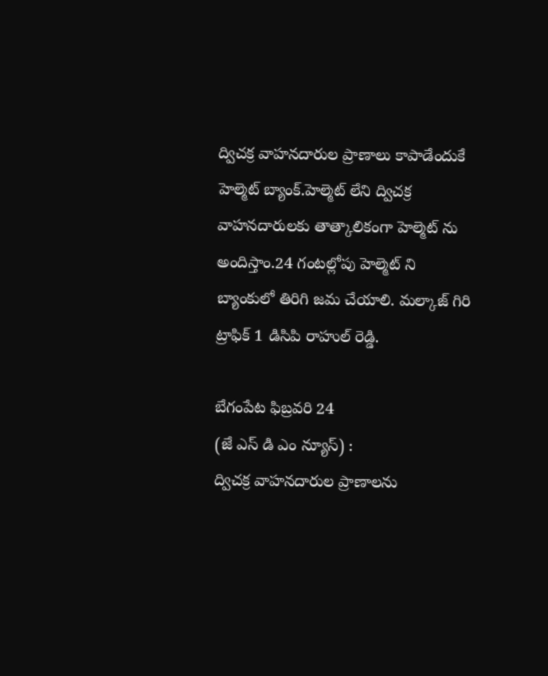ద్విచక్ర వాహనదారుల ప్రాణాలు కాపాడేందుకే హెల్మెట్ బ్యాంక్.హెల్మెట్ లేని ద్విచక్ర వాహనదారులకు తాత్కాలికంగా హెల్మెట్ ను అందిస్తాం.24 గంటల్లోపు హెల్మెట్ ని బ్యాంకులో తిరిగి జమ చేయాలి. మల్కాజ్ గిరి ట్రాఫిక్ 1 డిసిపి రాహుల్ రెడ్డి.

బేగంపేట ఫిబ్రవరి 24
(జే ఎస్ డి ఎం న్యూస్) :
ద్విచక్ర వాహనదారుల ప్రాణాలను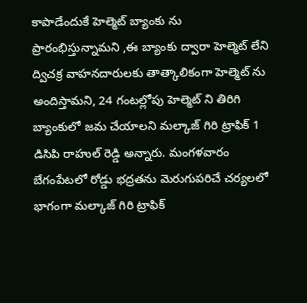కాపాడేందుకే హెల్మెట్ బ్యాంకు ను ప్రారంభిస్తున్నామని ,ఈ బ్యాంకు ద్వారా హెల్మెట్ లేని ద్విచక్ర వాహనదారులకు తాత్కాలికంగా హెల్మెట్ ను అందిస్తామని, 24 గంటల్లోపు హెల్మెట్ ని తిరిగి బ్యాంకులో జమ చేయాలని మల్కాజ్ గిరి ట్రాఫిక్ 1 డిసిపి రాహుల్ రెడ్డి అన్నారు. మంగళవారం బేగంపేటలో రోడ్డు భద్రతను మెరుగుపరిచే చర్యలలో భాగంగా మల్కాజ్ గిరి ట్రాఫిక్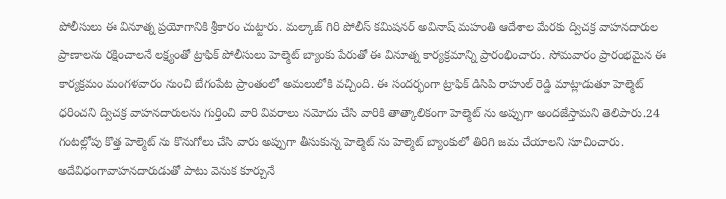పోలీసులు ఈ వినూత్న ప్రయోగానికి శ్రీకారం చుట్టారు. మల్కాజ్ గిరి పోలీస్ కమిషనర్ అవినాష్ మహంతి ఆదేశాల మేరకు ద్విచక్ర వాహనదారుల ప్రాణాలను రక్షించాలనే లక్ష్యంతో ట్రాఫిక్ పోలీసులు హెల్మెట్ బ్యాంకు పేరుతో ఈ వినూత్న కార్యక్రమాన్ని ప్రారంభించారు. సోమవారం ప్రారంభమైన ఈ కార్యక్రమం మంగళవారం నుంచి బేగంపేట ప్రాంతంలో అమలులోకి వచ్చింది. ఈ సందర్భంగా ట్రాఫిక్ డిసిపి రాహుల్ రెడ్డి మాట్లాడుతూ హెల్మెట్ ధరించని ద్విచక్ర వాహనదారులను గుర్తించి వారి వివరాలు నమోదు చేసి వారికి తాత్కాలికంగా హెల్మెట్ ను అప్పుగా అందజేస్తామని తెలిపారు.24 గంటల్లోపు కొత్త హెల్మెట్ ను కొనుగోలు చేసి వారు అప్పుగా తీసుకున్న హెల్మెట్ ను హెల్మెట్ బ్యాంకులో తిరిగి జమ చేయాలని సూచించారు. అదేవిధంగావాహనదారుడుతో పాటు వెనుక కూర్చునే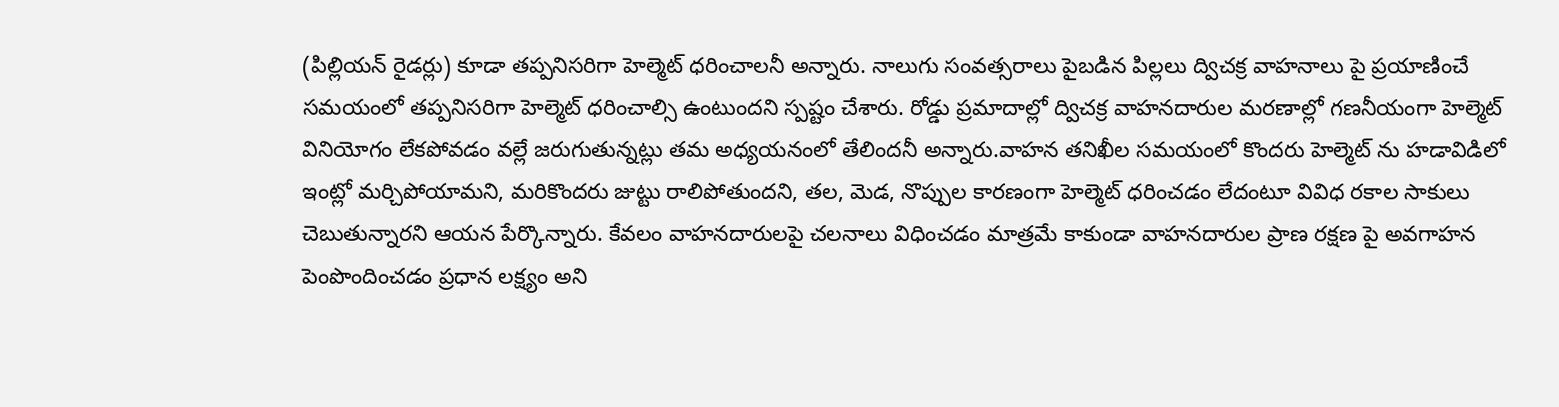(పిల్లియన్ రైడర్లు) కూడా తప్పనిసరిగా హెల్మెట్ ధరించాలనీ అన్నారు. నాలుగు సంవత్సరాలు పైబడిన పిల్లలు ద్విచక్ర వాహనాలు పై ప్రయాణించే సమయంలో తప్పనిసరిగా హెల్మెట్ ధరించాల్సి ఉంటుందని స్పష్టం చేశారు. రోడ్డు ప్రమాదాల్లో ద్విచక్ర వాహనదారుల మరణాల్లో గణనీయంగా హెల్మెట్ వినియోగం లేకపోవడం వల్లే జరుగుతున్నట్లు తమ అధ్యయనంలో తేలిందనీ అన్నారు.వాహన తనిఖీల సమయంలో కొందరు హెల్మెట్ ను హడావిడిలో ఇంట్లో మర్చిపోయామని, మరికొందరు జుట్టు రాలిపోతుందని, తల, మెడ, నొప్పుల కారణంగా హెల్మెట్ ధరించడం లేదంటూ వివిధ రకాల సాకులు చెబుతున్నారని ఆయన పేర్కొన్నారు. కేవలం వాహనదారులపై చలనాలు విధించడం మాత్రమే కాకుండా వాహనదారుల ప్రాణ రక్షణ పై అవగాహన పెంపొందించడం ప్రధాన లక్ష్యం అని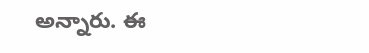అన్నారు. ఈ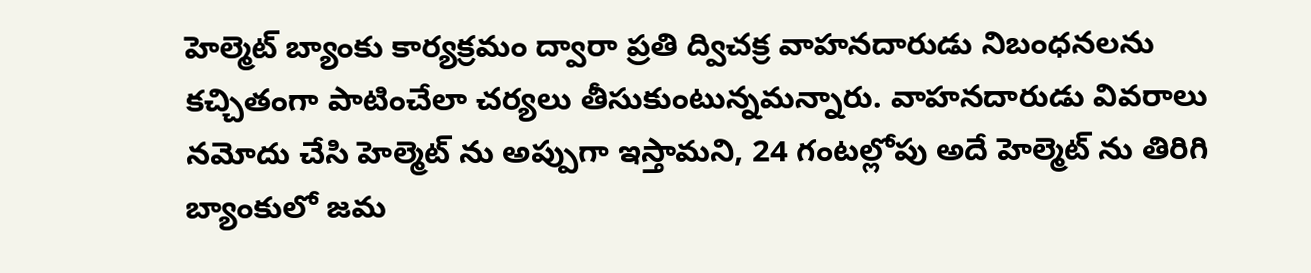హెల్మెట్ బ్యాంకు కార్యక్రమం ద్వారా ప్రతి ద్విచక్ర వాహనదారుడు నిబంధనలను కచ్చితంగా పాటించేలా చర్యలు తీసుకుంటున్నమన్నారు. వాహనదారుడు వివరాలు నమోదు చేసి హెల్మెట్ ను అప్పుగా ఇస్తామని, 24 గంటల్లోపు అదే హెల్మెట్ ను తిరిగి బ్యాంకులో జమ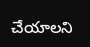చేయాలని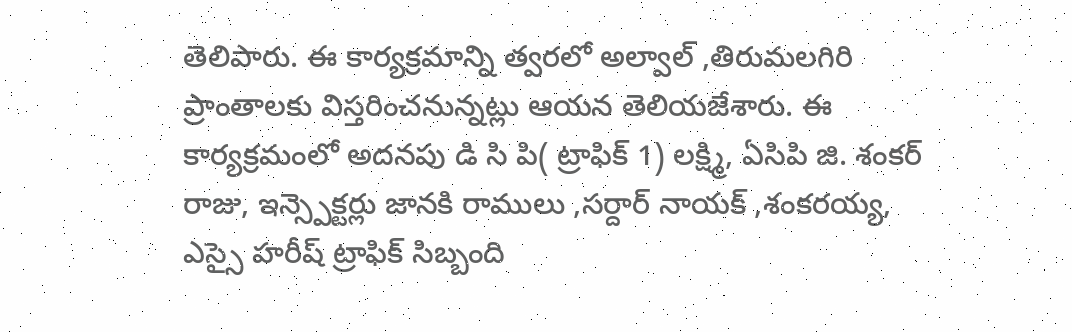తెలిపారు. ఈ కార్యక్రమాన్ని త్వరలో అల్వాల్ ,తిరుమలగిరి ప్రాంతాలకు విస్తరించనున్నట్లు ఆయన తెలియజేశారు. ఈ కార్యక్రమంలో అదనపు డి సి పి( ట్రాఫిక్ 1) లక్ష్మి, ఏసిపి జి. శంకర్ రాజు, ఇన్స్పెక్టర్లు జానకి రాములు ,సర్దార్ నాయక్ ,శంకరయ్య, ఎస్సై హరీష్ ట్రాఫిక్ సిబ్బంది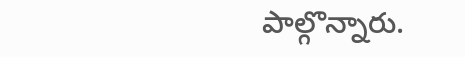పాల్గొన్నారు.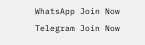WhatsApp Join Now
Telegram Join Now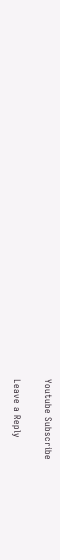Youtube Subscribe

Leave a Reply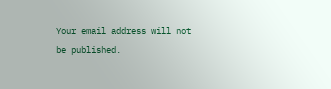Your email address will not be published.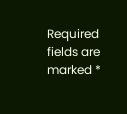Required fields are marked *